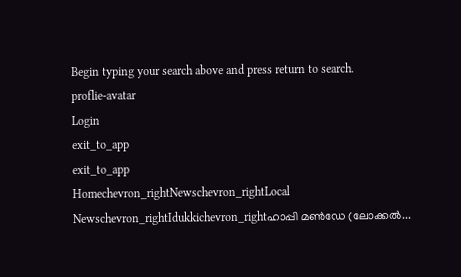Begin typing your search above and press return to search.
proflie-avatar
Login
exit_to_app
exit_to_app
Homechevron_rightNewschevron_rightLocal Newschevron_rightIdukkichevron_rightഹാപ്പി മൺഡേ (ലോക്കൽ...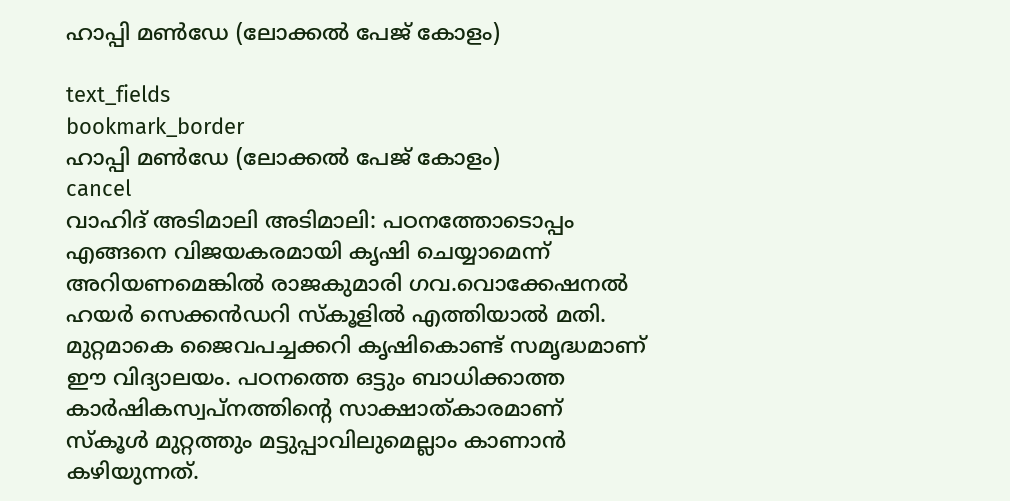ഹാപ്പി മൺഡേ (ലോക്കൽ പേജ് കോളം)

text_fields
bookmark_border
ഹാപ്പി മൺഡേ (ലോക്കൽ പേജ് കോളം)
cancel
വാഹിദ് അടിമാലി അടിമാലി: പഠനത്തോടൊപ്പം എങ്ങനെ വിജയകരമായി കൃഷി ചെയ്യാമെന്ന് അറിയണമെങ്കിൽ രാജകുമാരി ഗവ.വൊക്കേഷനൽ ഹയർ സെക്കൻഡറി സ്കൂളിൽ എത്തിയാൽ മതി. മുറ്റമാകെ ജൈവപച്ചക്കറി കൃഷികൊണ്ട് സമൃദ്ധമാണ് ഈ വിദ്യാലയം. പഠനത്തെ ഒട്ടും ബാധിക്കാത്ത കാര്‍ഷികസ്വപ്നത്തിന്റെ സാക്ഷാത്കാരമാണ് സ്കൂൾ മുറ്റത്തും മട്ടുപ്പാവിലുമെല്ലാം കാണാന്‍ കഴിയുന്നത്.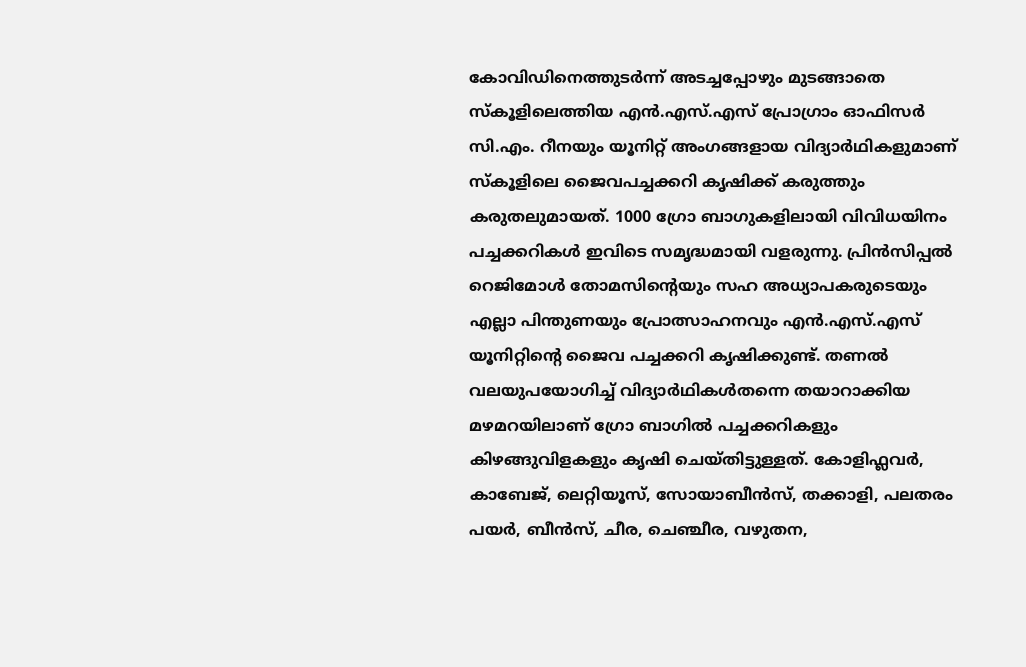കോവിഡിനെത്തുടര്‍ന്ന് അടച്ചപ്പോഴും മുടങ്ങാതെ സ്കൂളിലെത്തിയ എന്‍.എസ്.എസ് പ്രോഗ്രാം ഓഫിസര്‍ സി.എം. റീനയും യൂനിറ്റ് അംഗങ്ങളായ വിദ്യാര്‍ഥികളുമാണ് സ്കൂളിലെ ജൈവപച്ചക്കറി കൃഷിക്ക് കരുത്തും കരുതലുമായത്. 1000 ഗ്രോ ബാഗുകളിലായി വിവിധയിനം പച്ചക്കറികൾ ഇവിടെ സമൃദ്ധമായി വളരുന്നു. പ്രിന്‍സിപ്പല്‍ റെജിമോള്‍ തോമസിന്‍റെയും സഹ അധ്യാപകരുടെയും എല്ലാ പിന്തുണയും പ്രോത്സാഹനവും എന്‍.എസ്.എസ് യൂനിറ്റിന്റെ ജൈവ പച്ചക്കറി കൃഷിക്കുണ്ട്. തണല്‍ വലയുപയോഗിച്ച് വിദ്യാര്‍ഥികള്‍തന്നെ തയാറാക്കിയ മഴമറയിലാണ് ഗ്രോ ബാഗില്‍ പച്ചക്കറികളും കിഴങ്ങുവിളകളും കൃഷി ചെയ്തിട്ടുള്ളത്‌. കോളിഫ്ലവര്‍, കാബേജ്, ലെറ്റിയൂസ്, സോയാബീന്‍സ്, തക്കാളി, പലതരം പയര്‍, ബീന്‍സ്, ചീര, ചെഞ്ചീര, വഴുതന,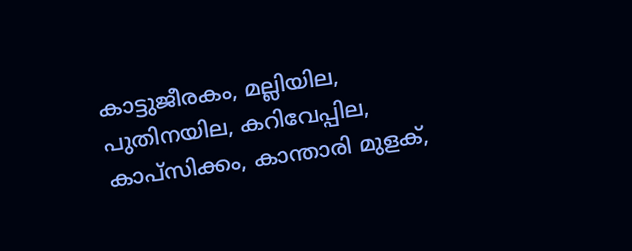കാട്ടുജീരകം, മല്ലിയില, പുതിനയില, കറിവേപ്പില, കാപ്‌സിക്കം, കാന്താരി മുളക്,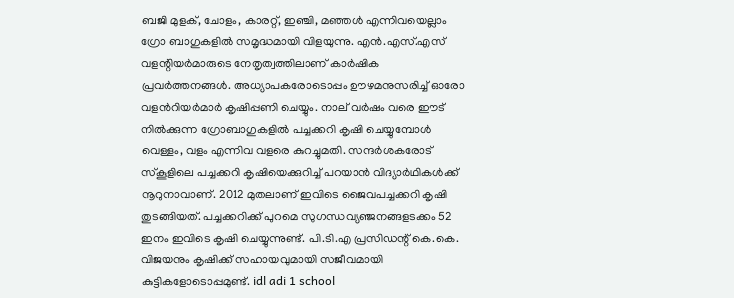ബജി മുളക്, ചോളം, കാരറ്റ്, ഇഞ്ചി, മഞ്ഞള്‍ എന്നിവയെല്ലാം ഗ്രോ ബാഗുകളില്‍ സമൃദ്ധമായി വിളയുന്നു. എന്‍.എസ്.എസ് വളന്റിയര്‍മാരുടെ നേതൃത്വത്തിലാണ് കാര്‍ഷിക പ്രവര്‍ത്തനങ്ങള്‍. അധ്യാപകരോടൊപ്പം ഊഴമനുസരിച്ച് ഓരോ വളന്‍റിയർമാർ കൃഷിപ്പണി ചെയ്യും. നാല് വര്‍ഷം വരെ ഈട് നില്‍ക്കുന്ന ഗ്രോബാഗുകളില്‍ പച്ചക്കറി കൃഷി ചെയ്യുമ്പോള്‍ വെള്ളം, വളം എന്നിവ വളരെ കുറച്ചുമതി. സന്ദർശകരോട് സ്കൂളിലെ പച്ചക്കറി കൃഷിയെക്കുറിച്ച് പറയാന്‍ വിദ്യാർഥികൾക്ക് നൂറുനാവാണ്. 2012 മുതലാണ് ഇവിടെ ജൈവപച്ചക്കറി കൃഷി തുടങ്ങിയത്. പച്ചക്കറിക്ക് പുറമെ സുഗന്ധവ്യഞ്ജനങ്ങളടക്കം 52 ഇനം ഇവിടെ കൃഷി ചെയ്യുന്നുണ്ട്. പി.ടി.എ പ്രസിഡന്റ് കെ.കെ. വിജയനും കൃഷിക്ക് സഹായവുമായി സജീവമായി കുട്ടികളോടൊപ്പമുണ്ട്. idl adi 1 school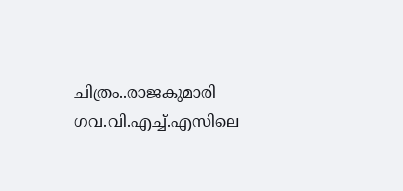ചിത്രം..രാജകുമാരി ഗവ.വി.എച്ച്.എസിലെ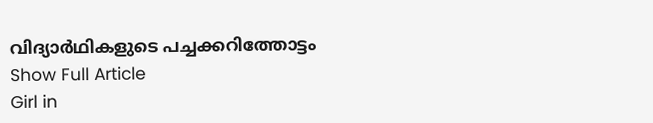വിദ്യാര്‍ഥികളുടെ പച്ചക്കറിത്തോട്ടം
Show Full Article
Girl in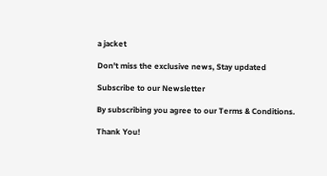a jacket

Don't miss the exclusive news, Stay updated

Subscribe to our Newsletter

By subscribing you agree to our Terms & Conditions.

Thank You!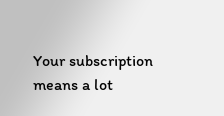Your subscription means a lot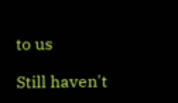to us

Still haven't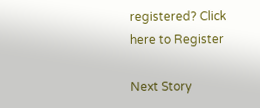registered? Click here to Register

Next Story